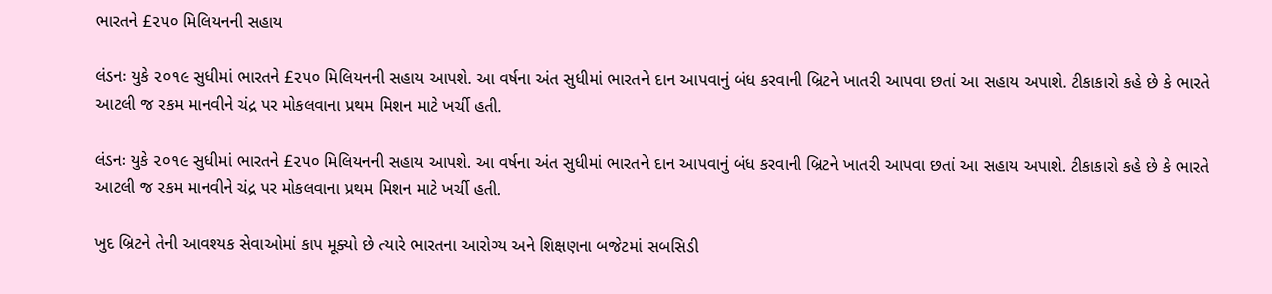ભારતને £૨૫૦ મિલિયનની સહાય

લંડનઃ યુકે ૨૦૧૯ સુધીમાં ભારતને £૨૫૦ મિલિયનની સહાય આપશે. આ વર્ષના અંત સુધીમાં ભારતને દાન આપવાનું બંધ કરવાની બ્રિટને ખાતરી આપવા છતાં આ સહાય અપાશે. ટીકાકારો કહે છે કે ભારતે આટલી જ રકમ માનવીને ચંદ્ર પર મોકલવાના પ્રથમ મિશન માટે ખર્ચી હતી.

લંડનઃ યુકે ૨૦૧૯ સુધીમાં ભારતને £૨૫૦ મિલિયનની સહાય આપશે. આ વર્ષના અંત સુધીમાં ભારતને દાન આપવાનું બંધ કરવાની બ્રિટને ખાતરી આપવા છતાં આ સહાય અપાશે. ટીકાકારો કહે છે કે ભારતે આટલી જ રકમ માનવીને ચંદ્ર પર મોકલવાના પ્રથમ મિશન માટે ખર્ચી હતી.

ખુદ બ્રિટને તેની આવશ્યક સેવાઓમાં કાપ મૂક્યો છે ત્યારે ભારતના આરોગ્ય અને શિક્ષણના બજેટમાં સબસિડી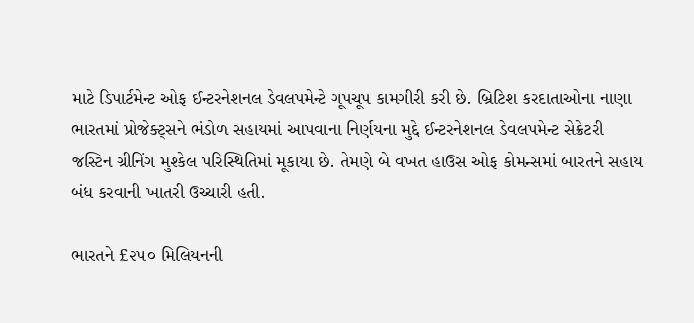માટે ડિપાર્ટમેન્ટ ઓફ ઈન્ટરનેશનલ ડેવલપમેન્ટે ગૂપચૂપ કામગીરી કરી છે. બ્રિટિશ કરદાતાઓના નાણા ભારતમાં પ્રોજેક્ટ્સને ભંડોળ સહાયમાં આપવાના નિર્ણયના મુદ્દે ઈન્ટરનેશનલ ડેવલપમેન્ટ સેક્રેટરી જસ્ટિન ગ્રીનિંગ મુશ્કેલ પરિસ્થિતિમાં મૂકાયા છે. તેમણે બે વખત હાઉસ ઓફ કોમન્સમાં બારતને સહાય બંધ કરવાની ખાતરી ઉચ્ચારી હતી.

ભારતને £૨૫૦ મિલિયનની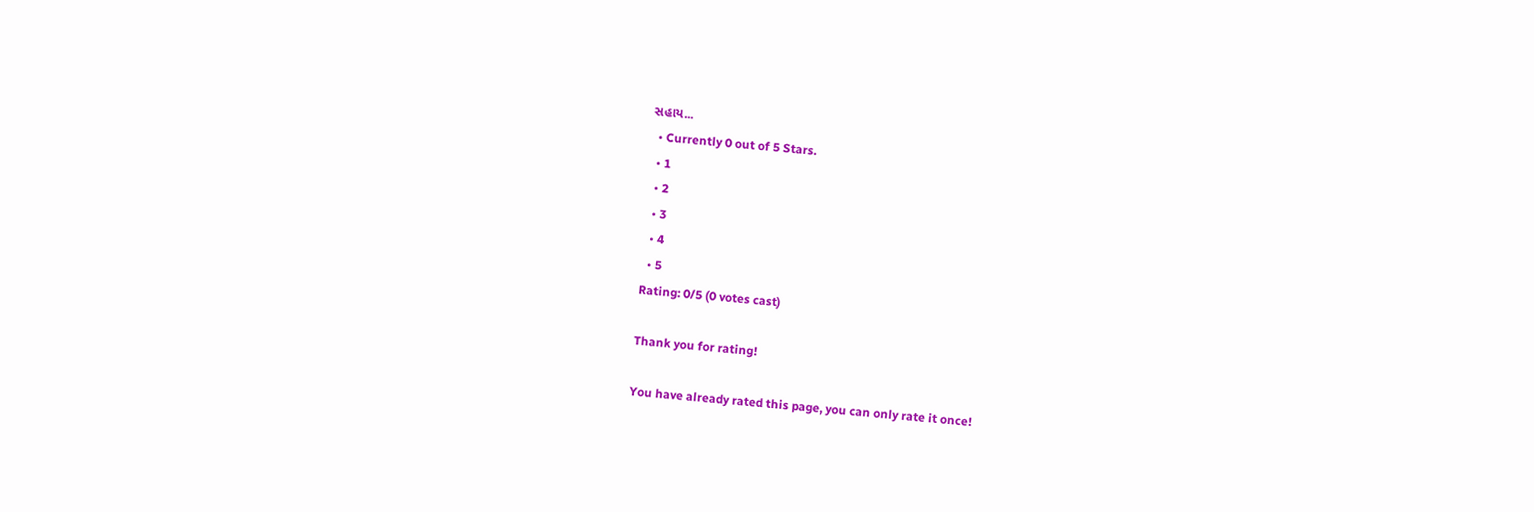સહાય...
  • Currently 0 out of 5 Stars.
  • 1
  • 2
  • 3
  • 4
  • 5
Rating: 0/5 (0 votes cast)

Thank you for rating!

You have already rated this page, you can only rate it once!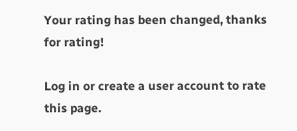Your rating has been changed, thanks for rating!

Log in or create a user account to rate this page.